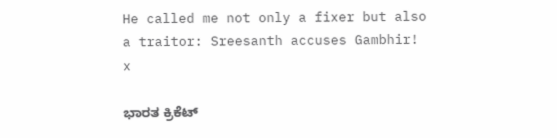He called me not only a fixer but also a traitor: Sreesanth accuses Gambhir!
x

ಭಾರತ ಕ್ರಿಕೆಟ್‌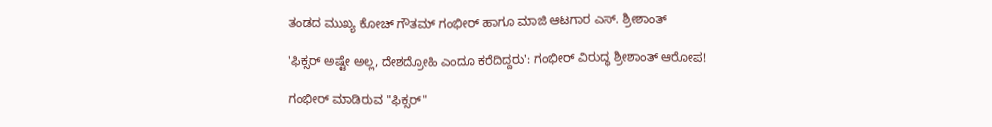ತಂಡದ ಮುಖ್ಯ ಕೋಚ್‌ ಗೌತಮ್‌ ಗಂಭೀರ್‌ ಹಾಗೂ ಮಾಜಿ ಆಟಗಾರ ಎಸ್‌. ಶ್ರೀಶಾಂತ್‌

'ಫಿಕ್ಸರ್ ಅಷ್ಟೇ ಅಲ್ಲ, ದೇಶದ್ರೋಹಿ ಎಂದೂ ಕರೆದಿದ್ದರು': ಗಂಭೀರ್ ವಿರುದ್ಧ ಶ್ರೀಶಾಂತ್ ಆರೋಪ!

ಗಂಭೀರ್ ಮಾಡಿರುವ "ಫಿಕ್ಸರ್"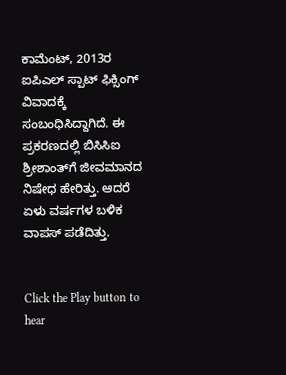ಕಾಮೆಂಟ್, 2013ರ ಐಪಿಎಲ್ ಸ್ಪಾಟ್ ಫಿಕ್ಸಿಂಗ್ ವಿವಾದಕ್ಕೆ ಸಂಬಂಧಿಸಿದ್ದಾಗಿದೆ. ಈ ಪ್ರಕರಣದಲ್ಲಿ ಬಿಸಿಸಿಐ ಶ್ರೀಶಾಂತ್‌ಗೆ ಜೀವಮಾನದ ನಿಷೇಧ ಹೇರಿತ್ತು. ಆದರೆ ಏಳು ವರ್ಷಗಳ ಬಳಿಕ ವಾಪಸ್‌ ಪಡೆದಿತ್ತು.


Click the Play button to hear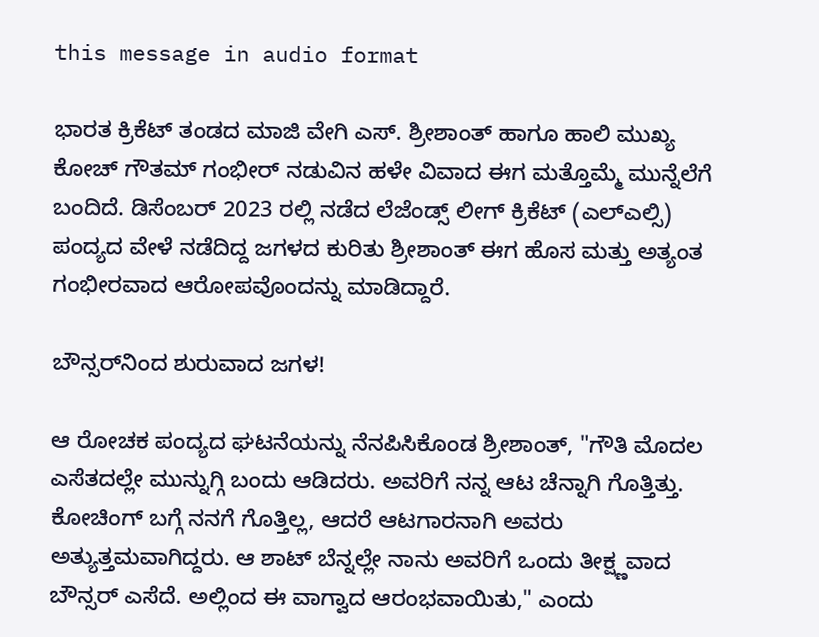this message in audio format

ಭಾರತ ಕ್ರಿಕೆಟ್ ತಂಡದ ಮಾಜಿ ವೇಗಿ ಎಸ್. ಶ್ರೀಶಾಂತ್ ಹಾಗೂ ಹಾಲಿ ಮುಖ್ಯ ಕೋಚ್ ಗೌತಮ್ ಗಂಭೀರ್ ನಡುವಿನ ಹಳೇ ವಿವಾದ ಈಗ ಮತ್ತೊಮ್ಮೆ ಮುನ್ನೆಲೆಗೆ ಬಂದಿದೆ. ಡಿಸೆಂಬರ್ 2023 ರಲ್ಲಿ ನಡೆದ ಲೆಜೆಂಡ್ಸ್ ಲೀಗ್ ಕ್ರಿಕೆಟ್ (ಎಲ್ಎಲ್ಸಿ) ಪಂದ್ಯದ ವೇಳೆ ನಡೆದಿದ್ದ ಜಗಳದ ಕುರಿತು ಶ್ರೀಶಾಂತ್ ಈಗ ಹೊಸ ಮತ್ತು ಅತ್ಯಂತ ಗಂಭೀರವಾದ ಆರೋಪವೊಂದನ್ನು ಮಾಡಿದ್ದಾರೆ.

ಬೌನ್ಸರ್‌ನಿಂದ ಶುರುವಾದ ಜಗಳ!

ಆ ರೋಚಕ ಪಂದ್ಯದ ಘಟನೆಯನ್ನು ನೆನಪಿಸಿಕೊಂಡ ಶ್ರೀಶಾಂತ್, "ಗೌತಿ ಮೊದಲ ಎಸೆತದಲ್ಲೇ ಮುನ್ನುಗ್ಗಿ ಬಂದು ಆಡಿದರು. ಅವರಿಗೆ ನನ್ನ ಆಟ ಚೆನ್ನಾಗಿ ಗೊತ್ತಿತ್ತು. ಕೋಚಿಂಗ್ ಬಗ್ಗೆ ನನಗೆ ಗೊತ್ತಿಲ್ಲ, ಆದರೆ ಆಟಗಾರನಾಗಿ ಅವರು ಅತ್ಯುತ್ತಮವಾಗಿದ್ದರು. ಆ ಶಾಟ್ ಬೆನ್ನಲ್ಲೇ ನಾನು ಅವರಿಗೆ ಒಂದು ತೀಕ್ಷ್ಣವಾದ ಬೌನ್ಸರ್ ಎಸೆದೆ. ಅಲ್ಲಿಂದ ಈ ವಾಗ್ವಾದ ಆರಂಭವಾಯಿತು," ಎಂದು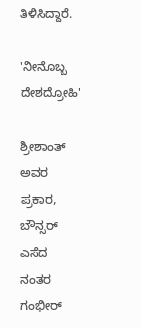ತಿಳಿಸಿದ್ದಾರೆ.

'ನೀನೊಬ್ಬ ದೇಶದ್ರೋಹಿ'

ಶ್ರೀಶಾಂತ್ ಅವರ ಪ್ರಕಾರ, ಬೌನ್ಸರ್ ಎಸೆದ ನಂತರ ಗಂಭೀರ್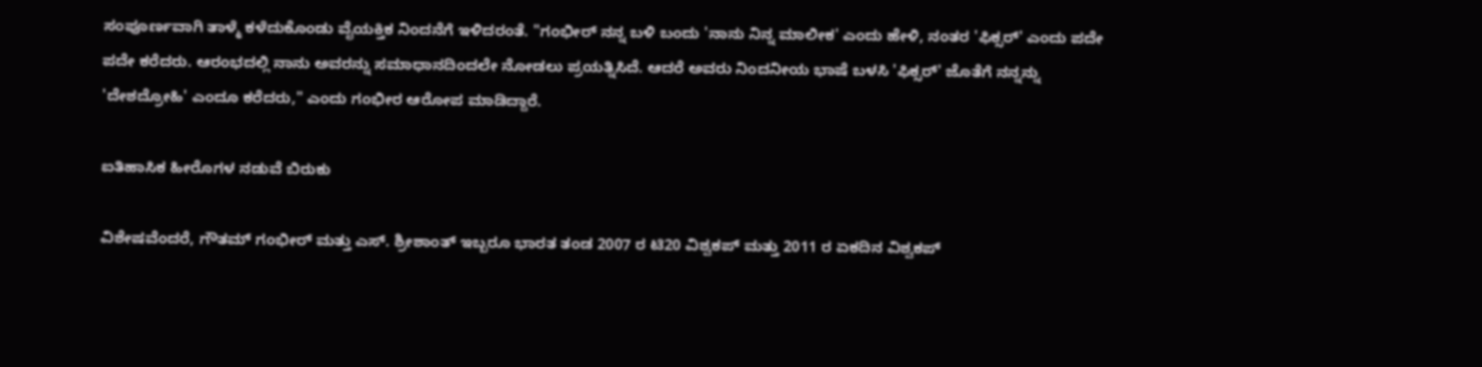ಸಂಪೂರ್ಣವಾಗಿ ತಾಳ್ಮೆ ಕಳೆದುಕೊಂಡು ವೈಯಕ್ತಿಕ ನಿಂದನೆಗೆ ಇಳಿದರಂತೆ. "ಗಂಭೀರ್ ನನ್ನ ಬಳಿ ಬಂದು 'ನಾನು ನಿನ್ನ ಮಾಲೀಕ' ಎಂದು ಹೇಳಿ, ನಂತರ 'ಫಿಕ್ಸರ್' ಎಂದು ಪದೇ ಪದೇ ಕರೆದರು. ಆರಂಭದಲ್ಲಿ ನಾನು ಅವರನ್ನು ಸಮಾಧಾನದಿಂದಲೇ ನೋಡಲು ಪ್ರಯತ್ನಿಸಿದೆ. ಆದರೆ ಅವರು ನಿಂದನೀಯ ಭಾಷೆ ಬಳಸಿ 'ಫಿಕ್ಸರ್' ಜೊತೆಗೆ ನನ್ನನ್ನು 'ದೇಶದ್ರೋಹಿ' ಎಂದೂ ಕರೆದರು," ಎಂದು ಗಂಭೀರ ಆರೋಪ ಮಾಡಿದ್ದಾರೆ.

ಐತಿಹಾಸಿಕ ಹೀರೊಗಳ ನಡುವೆ ಬಿರುಕು

ವಿಶೇಷವೆಂದರೆ, ಗೌತಮ್ ಗಂಭೀರ್ ಮತ್ತು ಎಸ್. ಶ್ರೀಶಾಂತ್ ಇಬ್ಬರೂ ಭಾರತ ತಂಡ 2007 ರ ಟಿ20 ವಿಶ್ವಕಪ್ ಮತ್ತು 2011 ರ ಏಕದಿನ ವಿಶ್ವಕಪ್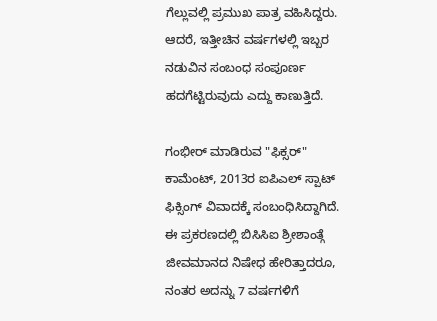ಗೆಲ್ಲುವಲ್ಲಿ ಪ್ರಮುಖ ಪಾತ್ರ ವಹಿಸಿದ್ದರು. ಆದರೆ, ಇತ್ತೀಚಿನ ವರ್ಷಗಳಲ್ಲಿ ಇಬ್ಬರ ನಡುವಿನ ಸಂಬಂಧ ಸಂಪೂರ್ಣ ಹದಗೆಟ್ಟಿರುವುದು ಎದ್ದು ಕಾಣುತ್ತಿದೆ.

ಗಂಭೀರ್ ಮಾಡಿರುವ "ಫಿಕ್ಸರ್" ಕಾಮೆಂಟ್, 2013ರ ಐಪಿಎಲ್ ಸ್ಪಾಟ್ ಫಿಕ್ಸಿಂಗ್ ವಿವಾದಕ್ಕೆ ಸಂಬಂಧಿಸಿದ್ದಾಗಿದೆ. ಈ ಪ್ರಕರಣದಲ್ಲಿ ಬಿಸಿಸಿಐ ಶ್ರೀಶಾಂತ್ಗೆ ಜೀವಮಾನದ ನಿಷೇಧ ಹೇರಿತ್ತಾದರೂ, ನಂತರ ಅದನ್ನು 7 ವರ್ಷಗಳಿಗೆ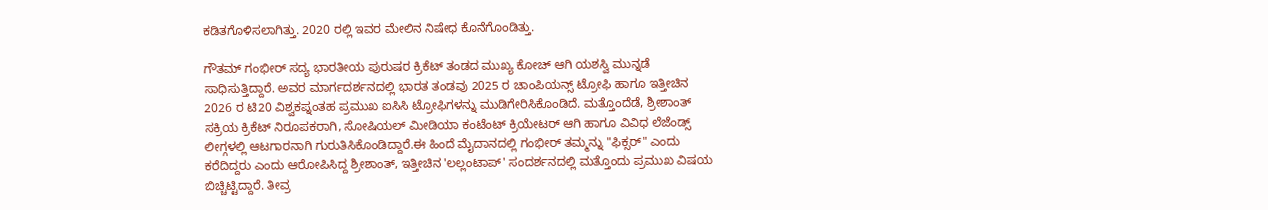ಕಡಿತಗೊಳಿಸಲಾಗಿತ್ತು. 2020 ರಲ್ಲಿ ಇವರ ಮೇಲಿನ ನಿಷೇಧ ಕೊನೆಗೊಂಡಿತ್ತು.

ಗೌತಮ್ ಗಂಭೀರ್ ಸದ್ಯ ಭಾರತೀಯ ಪುರುಷರ ಕ್ರಿಕೆಟ್ ತಂಡದ ಮುಖ್ಯ ಕೋಚ್ ಆಗಿ ಯಶಸ್ವಿ ಮುನ್ನಡೆ ಸಾಧಿಸುತ್ತಿದ್ದಾರೆ. ಅವರ ಮಾರ್ಗದರ್ಶನದಲ್ಲಿ ಭಾರತ ತಂಡವು 2025 ರ ಚಾಂಪಿಯನ್ಸ್ ಟ್ರೋಫಿ ಹಾಗೂ ಇತ್ತೀಚಿನ 2026 ರ ಟಿ20 ವಿಶ್ವಕಪ್ನಂತಹ ಪ್ರಮುಖ ಐಸಿಸಿ ಟ್ರೋಫಿಗಳನ್ನು ಮುಡಿಗೇರಿಸಿಕೊಂಡಿದೆ. ಮತ್ತೊಂದೆಡೆ, ಶ್ರೀಶಾಂತ್ ಸಕ್ರಿಯ ಕ್ರಿಕೆಟ್ ನಿರೂಪಕರಾಗಿ, ಸೋಷಿಯಲ್ ಮೀಡಿಯಾ ಕಂಟೆಂಟ್ ಕ್ರಿಯೇಟರ್ ಆಗಿ ಹಾಗೂ ವಿವಿಧ ಲೆಜೆಂಡ್ಸ್ ಲೀಗ್ಗಳಲ್ಲಿ ಆಟಗಾರನಾಗಿ ಗುರುತಿಸಿಕೊಂಡಿದ್ದಾರೆ.ಈ ಹಿಂದೆ ಮೈದಾನದಲ್ಲಿ ಗಂಭೀರ್ ತಮ್ಮನ್ನು "ಫಿಕ್ಸರ್" ಎಂದು ಕರೆದಿದ್ದರು ಎಂದು ಆರೋಪಿಸಿದ್ದ ಶ್ರೀಶಾಂತ್, ಇತ್ತೀಚಿನ 'ಲಲ್ಲಂಟಾಪ್' ಸಂದರ್ಶನದಲ್ಲಿ ಮತ್ತೊಂದು ಪ್ರಮುಖ ವಿಷಯ ಬಿಚ್ಚಿಟ್ಟಿದ್ದಾರೆ. ತೀವ್ರ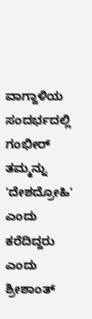ವಾಗ್ದಾಳಿಯ ಸಂದರ್ಭದಲ್ಲಿ ಗಂಭೀರ್ ತಮ್ಮನ್ನು 'ದೇಶದ್ರೋಹಿ' ಎಂದು ಕರೆದಿದ್ದರು ಎಂದು ಶ್ರೀಶಾಂತ್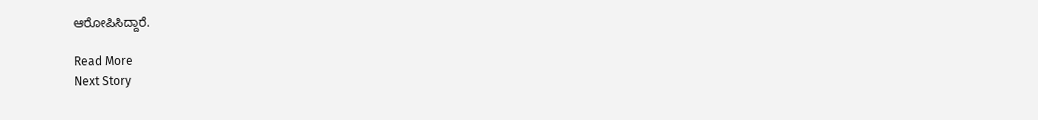ಆರೋಪಿಸಿದ್ದಾರೆ.

Read More
Next Story